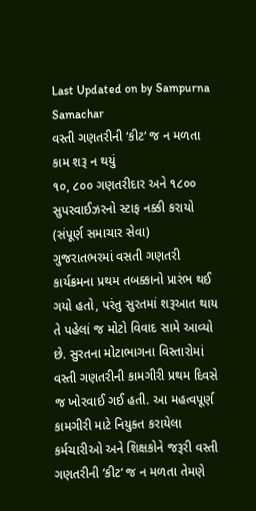Last Updated on by Sampurna Samachar
વસ્તી ગણતરીની ‘કીટ‘ જ ન મળતા કામ શરૂ ન થયું
૧૦, ૮૦૦ ગણતરીદાર અને ૧૮૦૦ સુપરવાઈઝરનો સ્ટાફ નક્કી કરાયો
(સંપૂર્ણ સમાચાર સેવા)
ગુજરાતભરમાં વસતી ગણતરી કાર્યક્રમના પ્રથમ તબક્કાનો પ્રારંભ થઈ ગયો હતો, પરંતુ સુરતમાં શરૂઆત થાય તે પહેલાં જ મોટો વિવાદ સામે આવ્યો છે. સુરતના મોટાભાગના વિસ્તારોમાં વસ્તી ગણતરીની કામગીરી પ્રથમ દિવસે જ ખોરવાઈ ગઈ હતી. આ મહત્વપૂર્ણ કામગીરી માટે નિયુક્ત કરાયેલા કર્મચારીઓ અને શિક્ષકોને જરૂરી વસ્તી ગણતરીની ‘કીટ‘ જ ન મળતા તેમણે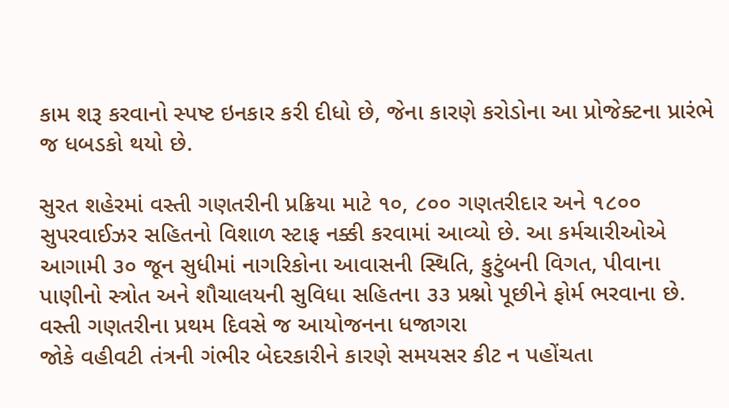કામ શરૂ કરવાનો સ્પષ્ટ ઇનકાર કરી દીધો છે, જેના કારણે કરોડોના આ પ્રોજેક્ટના પ્રારંભે જ ધબડકો થયો છે.

સુરત શહેરમાં વસ્તી ગણતરીની પ્રક્રિયા માટે ૧૦, ૮૦૦ ગણતરીદાર અને ૧૮૦૦ સુપરવાઈઝર સહિતનો વિશાળ સ્ટાફ નક્કી કરવામાં આવ્યો છે. આ કર્મચારીઓએ આગામી ૩૦ જૂન સુધીમાં નાગરિકોના આવાસની સ્થિતિ, કુટુંબની વિગત, પીવાના પાણીનો સ્ત્રોત અને શૌચાલયની સુવિધા સહિતના ૩૩ પ્રશ્નો પૂછીને ફોર્મ ભરવાના છે.
વસ્તી ગણતરીના પ્રથમ દિવસે જ આયોજનના ધજાગરા
જોકે વહીવટી તંત્રની ગંભીર બેદરકારીને કારણે સમયસર કીટ ન પહોંચતા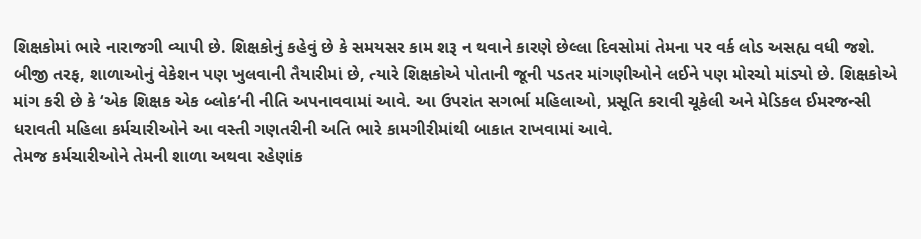શિક્ષકોમાં ભારે નારાજગી વ્યાપી છે. શિક્ષકોનું કહેવું છે કે સમયસર કામ શરૂ ન થવાને કારણે છેલ્લા દિવસોમાં તેમના પર વર્ક લોડ અસહ્ય વધી જશે.
બીજી તરફ, શાળાઓનું વેકેશન પણ ખુલવાની તૈયારીમાં છે, ત્યારે શિક્ષકોએ પોતાની જૂની પડતર માંગણીઓને લઈને પણ મોરચો માંડ્યો છે. શિક્ષકોએ માંગ કરી છે કે ‘એક શિક્ષક એક બ્લોક‘ની નીતિ અપનાવવામાં આવે. આ ઉપરાંત સગર્ભા મહિલાઓ, પ્રસૂતિ કરાવી ચૂકેલી અને મેડિકલ ઈમરજન્સી ધરાવતી મહિલા કર્મચારીઓને આ વસ્તી ગણતરીની અતિ ભારે કામગીરીમાંથી બાકાત રાખવામાં આવે.
તેમજ કર્મચારીઓને તેમની શાળા અથવા રહેણાંક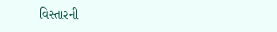વિસ્તારની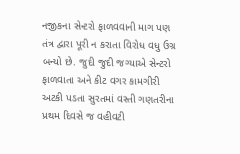નજીકના સેન્ટરો ફાળવવાની માગ પણ તંત્ર દ્વારા પૂરી ન કરાતા વિરોધ વધુ ઉગ્ર બન્યો છે. જુદી જુદી જગ્યાએ સેન્ટરો ફાળવાતા અને કીટ વગર કામગીરી અટકી પડતા સુરતમાં વસ્તી ગણતરીના પ્રથમ દિવસે જ વહીવટી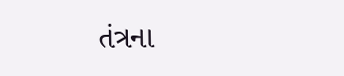તંત્રના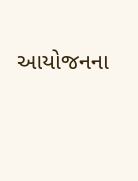આયોજનના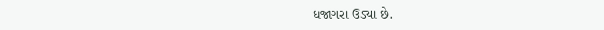ધજાગરા ઉડ્યા છે.